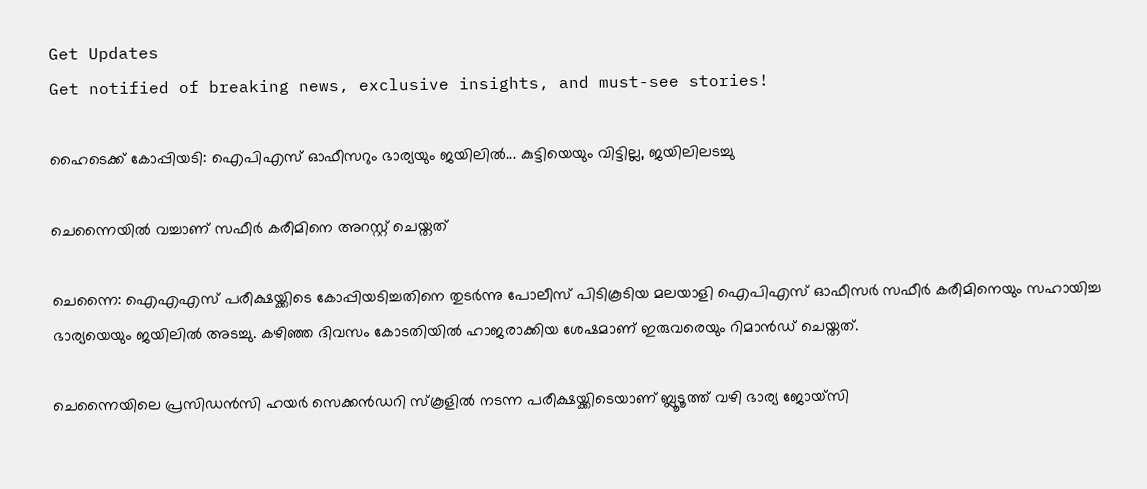Get Updates
Get notified of breaking news, exclusive insights, and must-see stories!

ഹൈടെക്ക് കോപ്പിയടി: ഐപിഎസ് ഓഫീസറും ഭാര്യയും ജയിലില്‍... കുട്ടിയെയും വിട്ടില്ല, ജയിലിലടച്ചു

ചെന്നൈയില്‍ വച്ചാണ് സഫീര്‍ കരീമിനെ അറസ്റ്റ് ചെയ്തത്

ചെന്നൈ: ഐഎഎസ് പരീക്ഷയ്ക്കിടെ കോപ്പിയടിച്ചതിനെ തുടര്‍ന്നു പോലീസ് പിടികൂടിയ മലയാളി ഐപിഎസ് ഓഫീസര്‍ സഫീര്‍ കരീമിനെയും സഹായിച്ച ഭാര്യയെയും ജയിലില്‍ അടച്ചു. കഴിഞ്ഞ ദിവസം കോടതിയില്‍ ഹാജരാക്കിയ ശേഷമാണ് ഇരുവരെയും റിമാന്‍ഡ് ചെയ്തത്.

ചെന്നൈയിലെ പ്രസിഡന്‍സി ഹയര്‍ സെക്കന്‍ഡറി സ്‌കൂളില്‍ നടന്ന പരീക്ഷയ്ക്കിടെയാണ് ബ്ലൂടൂത്ത് വഴി ഭാര്യ ജോയ്‌സി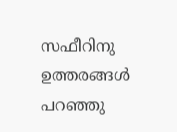സഫീറിനു ഉത്തരങ്ങള്‍ പറഞ്ഞു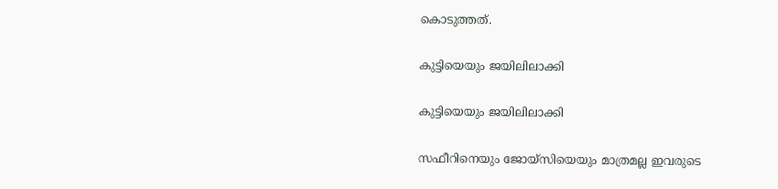കൊടുത്തത്.

കുട്ടിയെയും ജയിലിലാക്കി

കുട്ടിയെയും ജയിലിലാക്കി

സഫീറിനെയും ജോയ്‌സിയെയും മാത്രമല്ല ഇവരുടെ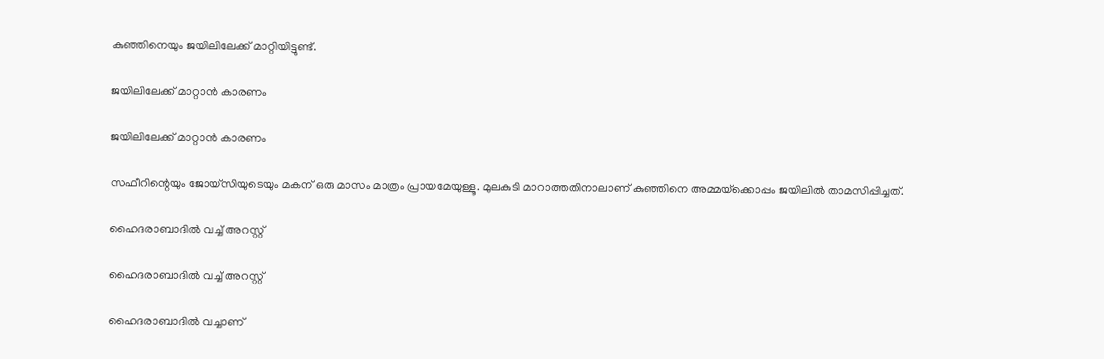കുഞ്ഞിനെയും ജയിലിലേക്ക് മാറ്റിയിട്ടുണ്ട്.

ജയിലിലേക്ക് മാറ്റാന്‍ കാരണം

ജയിലിലേക്ക് മാറ്റാന്‍ കാരണം

സഫീറിന്റെയും ജോയ്‌സിയുടെയും മകന് ഒരു മാസം മാത്രം പ്രായമേയുള്ളൂ. മുലകുടി മാറാത്തതിനാലാണ് കുഞ്ഞിനെ അമ്മയ്‌ക്കൊപ്പം ജയിലില്‍ താമസിപ്പിച്ചത്.

ഹൈദരാബാദില്‍ വച്ച് അറസ്റ്റ്

ഹൈദരാബാദില്‍ വച്ച് അറസ്റ്റ്

ഹൈദരാബാദില്‍ വച്ചാണ്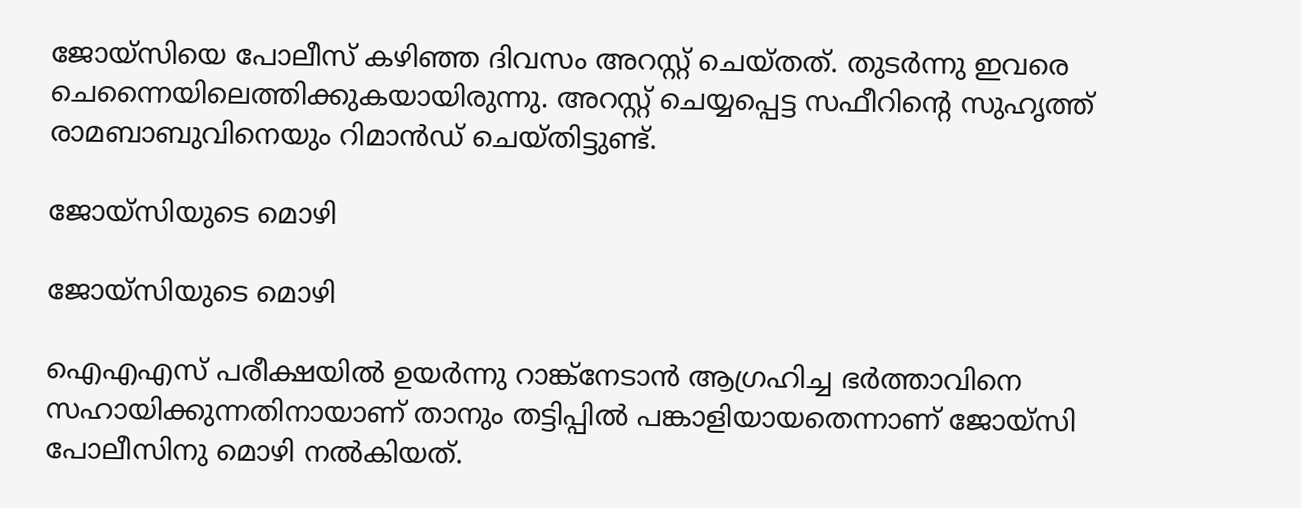ജോയ്‌സിയെ പോലീസ് കഴിഞ്ഞ ദിവസം അറസ്റ്റ് ചെയ്തത്. തുടര്‍ന്നു ഇവരെ ചെന്നൈയിലെത്തിക്കുകയായിരുന്നു. അറസ്റ്റ് ചെയ്യപ്പെട്ട സഫീറിന്റെ സുഹൃത്ത് രാമബാബുവിനെയും റിമാന്‍ഡ് ചെയ്തിട്ടുണ്ട്.

ജോയ്‌സിയുടെ മൊഴി

ജോയ്‌സിയുടെ മൊഴി

ഐഎഎസ് പരീക്ഷയില്‍ ഉയര്‍ന്നു റാങ്ക്‌നേടാന്‍ ആഗ്രഹിച്ച ഭര്‍ത്താവിനെ സഹായിക്കുന്നതിനായാണ് താനും തട്ടിപ്പില്‍ പങ്കാളിയായതെന്നാണ് ജോയ്‌സി പോലീസിനു മൊഴി നല്‍കിയത്.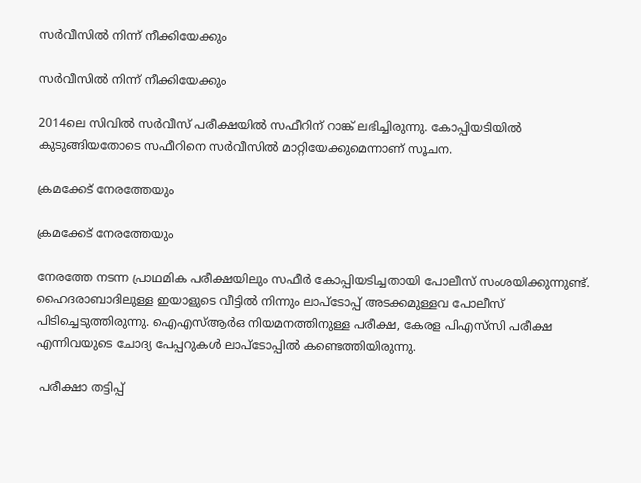സര്‍വീസില്‍ നിന്ന് നീക്കിയേക്കും

സര്‍വീസില്‍ നിന്ന് നീക്കിയേക്കും

2014ലെ സിവില്‍ സര്‍വീസ് പരീക്ഷയില്‍ സഫീറിന് റാങ്ക് ലഭിച്ചിരുന്നു. കോപ്പിയടിയില്‍ കുടുങ്ങിയതോടെ സഫീറിനെ സര്‍വീസില്‍ മാറ്റിയേക്കുമെന്നാണ് സൂചന.

ക്രമക്കേട് നേരത്തേയും

ക്രമക്കേട് നേരത്തേയും

നേരത്തേ നടന്ന പ്രാഥമിക പരീക്ഷയിലും സഫീര്‍ കോപ്പിയടിച്ചതായി പോലീസ് സംശയിക്കുന്നുണ്ട്. ഹൈദരാബാദിലുള്ള ഇയാളുടെ വീട്ടില്‍ നിന്നും ലാപ്‌ടോപ്പ് അടക്കമുള്ളവ പോലീസ് പിടിച്ചെടുത്തിരുന്നു. ഐഎസ്ആര്‍ഒ നിയമനത്തിനുള്ള പരീക്ഷ, കേരള പിഎസ്‌സി പരീക്ഷ എന്നിവയുടെ ചോദ്യ പേപ്പറുകള്‍ ലാപ്‌ടോപ്പില്‍ കണ്ടെത്തിയിരുന്നു.

 പരീക്ഷാ തട്ടിപ്പ്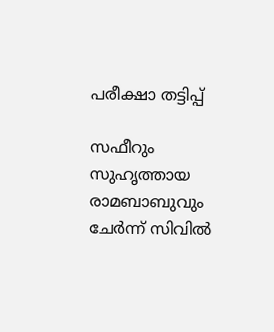പരീക്ഷാ തട്ടിപ്പ്

സഫീറും സുഹൃത്തായ രാമബാബുവും ചേര്‍ന്ന് സിവില്‍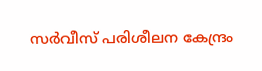സര്‍വീസ് പരിശീലന കേന്ദ്രം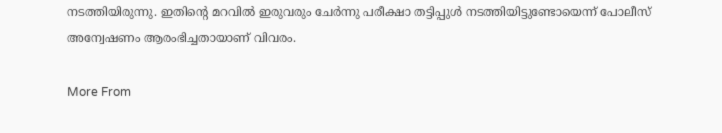നടത്തിയിരുന്നു. ഇതിന്റെ മറവില്‍ ഇരുവരും ചേര്‍ന്നു പരീക്ഷാ തട്ടിപ്പുള്‍ നടത്തിയിട്ടുണ്ടോയെന്ന് പോലീസ് അന്വേഷണം ആരംഭിച്ചതായാണ് വിവരം.

More From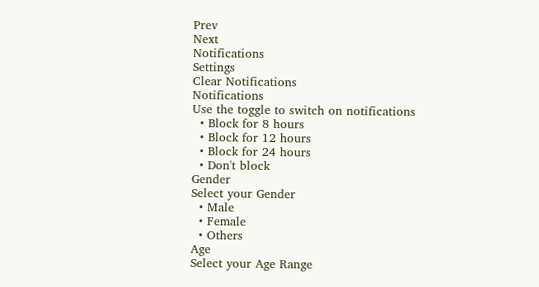Prev
Next
Notifications
Settings
Clear Notifications
Notifications
Use the toggle to switch on notifications
  • Block for 8 hours
  • Block for 12 hours
  • Block for 24 hours
  • Don't block
Gender
Select your Gender
  • Male
  • Female
  • Others
Age
Select your Age Range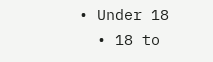• Under 18
  • 18 to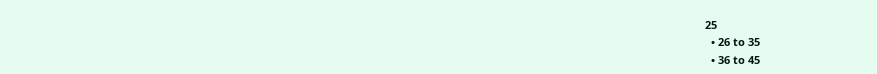25
  • 26 to 35
  • 36 to 45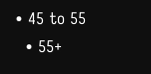• 45 to 55
  • 55+